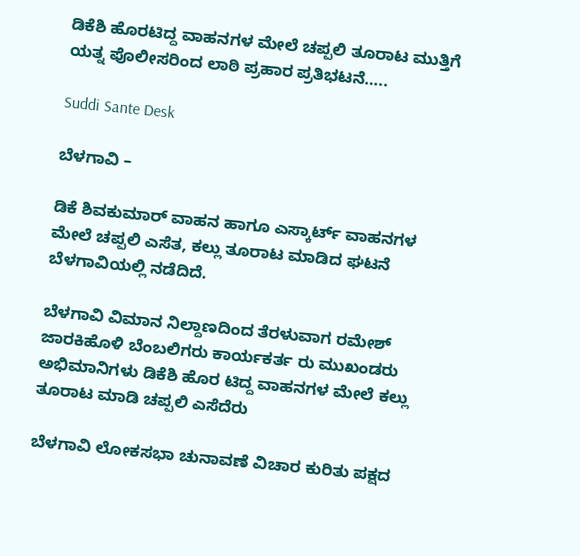ಡಿಕೆಶಿ ಹೊರಟಿದ್ದ ವಾಹನಗಳ ಮೇಲೆ ಚಪ್ಪಲಿ ತೂರಾಟ ಮುತ್ತಿಗೆ ಯತ್ನ ಪೊಲೀಸರಿಂದ ಲಾಠಿ ಪ್ರಹಾರ ಪ್ರತಿಭಟನೆ…..

Suddi Sante Desk

ಬೆಳಗಾವಿ –

ಡಿಕೆ ಶಿವಕುಮಾರ್ ವಾಹನ ಹಾಗೂ ಎಸ್ಕಾರ್ಟ್ ವಾಹನಗಳ ಮೇಲೆ ಚಪ್ಪಲಿ ಎಸೆತ, ಕಲ್ಲು ತೂರಾಟ ಮಾಡಿದ ಘಟನೆ ಬೆಳಗಾವಿಯಲ್ಲಿ ನಡೆದಿದೆ.

ಬೆಳಗಾವಿ ವಿಮಾನ ನಿಲ್ದಾಣದಿಂದ ತೆರಳುವಾಗ ರಮೇಶ್ ಜಾರಕಿಹೊಳಿ ಬೆಂಬಲಿಗರು ಕಾರ್ಯಕರ್ತ ರು ಮುಖಂಡರು ಅಭಿಮಾನಿಗಳು ಡಿಕೆಶಿ ಹೊರ ಟಿದ್ದ ವಾಹನಗಳ ಮೇಲೆ ಕಲ್ಲು ತೂರಾಟ ಮಾಡಿ ಚಪ್ಪಲಿ ಎಸೆದೆರು

ಬೆಳಗಾವಿ ಲೋಕಸಭಾ ಚುನಾವಣೆ ವಿಚಾರ ಕುರಿತು ಪಕ್ಷದ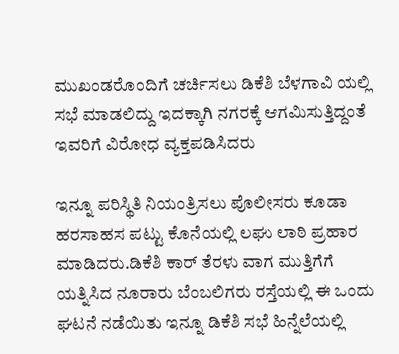ಮುಖಂಡರೊಂದಿಗೆ ಚರ್ಚಿಸಲು ಡಿಕೆಶಿ ಬೆಳಗಾವಿ ಯಲ್ಲಿ ಸಭೆ ಮಾಡಲಿದ್ದು ಇದಕ್ಕಾಗಿ ನಗರಕ್ಕೆ ಆಗಮಿಸುತ್ತಿದ್ದಂತೆ ಇವರಿಗೆ ವಿರೋಧ ವ್ಯಕ್ತಪಡಿಸಿದರು

ಇನ್ನೂ ಪರಿಸ್ಥಿತಿ ನಿಯಂತ್ರಿಸಲು ಪೊಲೀಸರು ಕೂಡಾ ಹರಸಾಹಸ ಪಟ್ಟು ಕೊನೆಯಲ್ಲಿ ಲಘು ಲಾಠಿ ಪ್ರಹಾರ ಮಾಡಿದರು.ಡಿಕೆಶಿ ಕಾರ್ ತೆರಳು ವಾಗ ಮುತ್ತಿಗೆಗೆ ಯತ್ನಿಸಿದ ನೂರಾರು ಬೆಂಬಲಿಗರು ರಸ್ತೆಯಲ್ಲಿ ಈ ಒಂದು ಘಟನೆ ನಡೆಯಿತು ಇನ್ನೂ ಡಿಕೆಶಿ ಸಭೆ ಹಿನ್ನೆಲೆಯಲ್ಲಿ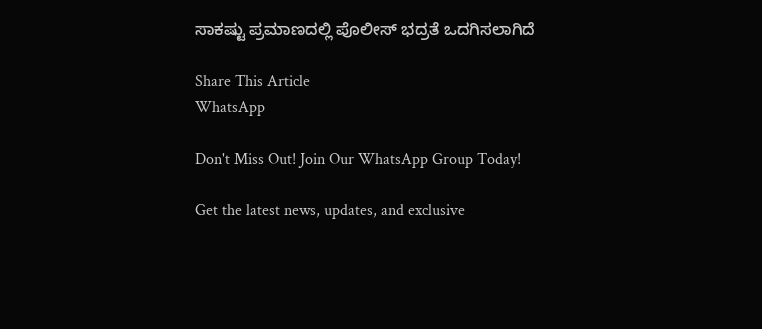ಸಾಕಷ್ಟು ಪ್ರಮಾಣದಲ್ಲಿ ಪೊಲೀಸ್ ಭದ್ರತೆ ಒದಗಿಸಲಾಗಿದೆ

Share This Article
WhatsApp

Don't Miss Out! Join Our WhatsApp Group Today!

Get the latest news, updates, and exclusive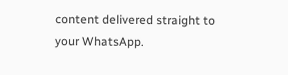content delivered straight to your WhatsApp.